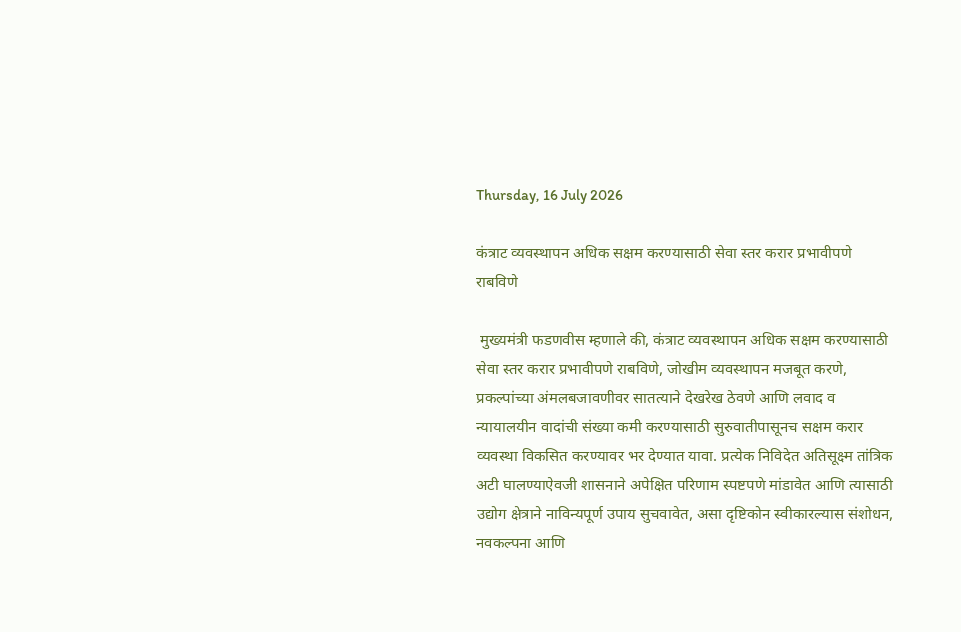Thursday, 16 July 2026

कंत्राट व्यवस्थापन अधिक सक्षम करण्यासाठी सेवा स्तर करार प्रभावीपणे राबविणे

 मुख्यमंत्री फडणवीस म्हणाले की, कंत्राट व्यवस्थापन अधिक सक्षम करण्यासाठी सेवा स्तर करार प्रभावीपणे राबविणे, जोखीम व्यवस्थापन मजबूत करणे, प्रकल्पांच्या अंमलबजावणीवर सातत्याने देखरेख ठेवणे आणि लवाद व न्यायालयीन वादांची संख्या कमी करण्यासाठी सुरुवातीपासूनच सक्षम करार व्यवस्था विकसित करण्यावर भर देण्यात यावा. प्रत्येक निविदेत अतिसूक्ष्म तांत्रिक अटी घालण्याऐवजी शासनाने अपेक्षित परिणाम स्पष्टपणे मांडावेत आणि त्यासाठी उद्योग क्षेत्राने नाविन्यपूर्ण उपाय सुचवावेत, असा दृष्टिकोन स्वीकारल्यास संशोधन, नवकल्पना आणि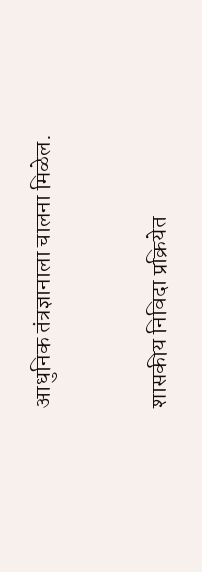आधुनिक तंत्रज्ञानाला चालना मिळेल.



शासकीय निविदा प्रक्रियेत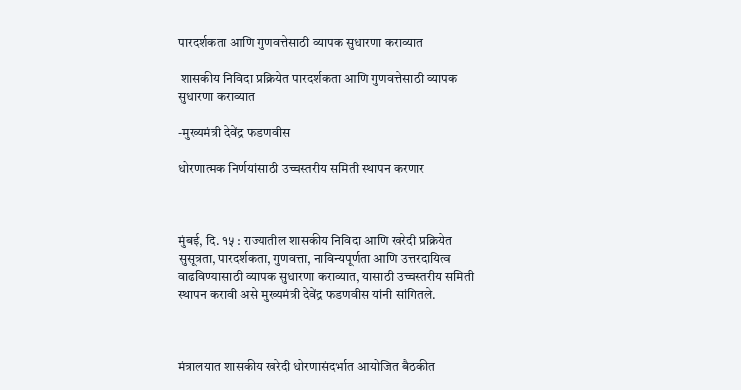पारदर्शकता आणि गुणवत्तेसाठी व्यापक सुधारणा कराव्यात

 शासकीय निविदा प्रक्रियेत पारदर्शकता आणि गुणवत्तेसाठी व्यापक सुधारणा कराव्यात

-मुख्यमंत्री देवेंद्र फडणवीस

धोरणात्मक निर्णयांसाठी उच्चस्तरीय समिती स्थापन करणार



मुंबई, दि. १५ : राज्यातील शासकीय निविदा आणि खरेदी प्रक्रियेत सुसूत्रता, पारदर्शकता, गुणवत्ता, नाविन्यपूर्णता आणि उत्तरदायित्व वाढविण्यासाठी व्यापक सुधारणा कराव्यात, यासाठी उच्चस्तरीय समिती स्थापन करावी असे मुख्यमंत्री देवेंद्र फडणवीस यांनी सांगितले.



मंत्रालयात शासकीय खरेदी धोरणासंदर्भात आयोजित बैठकीत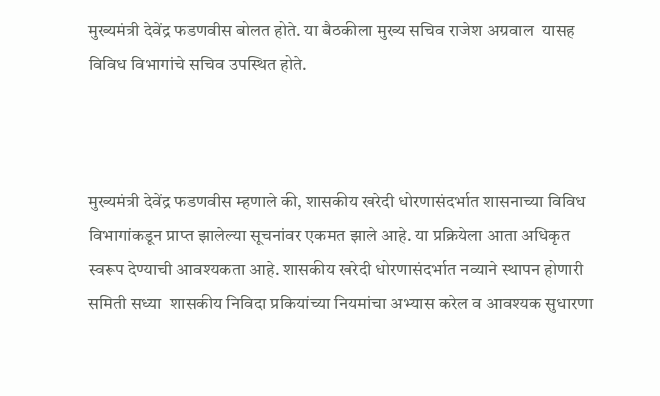मुख्यमंत्री देवेंद्र फडणवीस बोलत होते. या बैठकीला मुख्य सचिव राजेश अग्रवाल  यासह विविध विभागांचे सचिव उपस्थित होते.



मुख्यमंत्री देवेंद्र फडणवीस म्हणाले की, शासकीय खरेदी धोरणासंदर्भात शासनाच्या विविध विभागांकडून प्राप्त झालेल्या सूचनांवर एकमत झाले आहे. या प्रक्रियेला आता अधिकृत स्वरूप देण्याची आवश्यकता आहे. शासकीय खरेदी धोरणासंदर्भात नव्याने स्थापन होणारी समिती सध्या  शासकीय निविदा प्रकियांच्या नियमांचा अभ्यास करेल व आवश्यक सुधारणा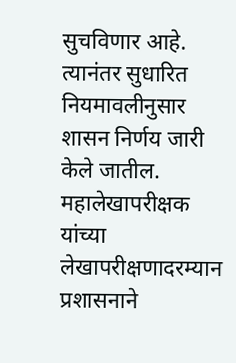सुचविणार आहे. त्यानंतर सुधारित नियमावलीनुसार शासन निर्णय जारी केले जातील. महालेखापरीक्षक यांच्या लेखापरीक्षणादरम्यान  प्रशासनाने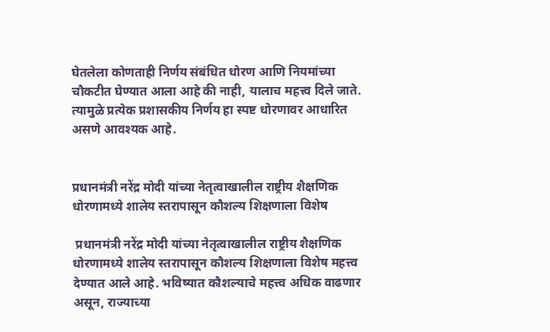घेतलेला कोणताही निर्णय संबंधित धोरण आणि नियमांच्या चौकटीत घेण्यात आला आहे की नाही, यालाच महत्त्व दिले जाते. त्यामुळे प्रत्येक प्रशासकीय निर्णय हा स्पष्ट धोरणावर आधारित असणे आवश्यक आहे.


प्रधानमंत्री नरेंद्र मोदी यांच्या नेतृत्वाखालील राष्ट्रीय शैक्षणिक धोरणामध्ये शालेय स्तरापासून कौशल्य शिक्षणाला विशेष

 प्रधानमंत्री नरेंद्र मोदी यांच्या नेतृत्वाखालील राष्ट्रीय शैक्षणिक धोरणामध्ये शालेय स्तरापासून कौशल्य शिक्षणाला विशेष महत्त्व देण्यात आले आहे. भविष्यात कौशल्याचे महत्त्व अधिक वाढणार असून, राज्याच्या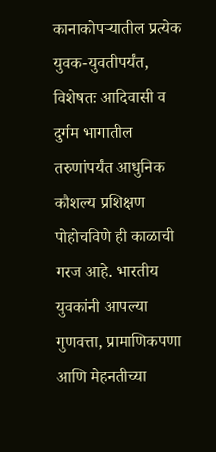कानाकोपऱ्यातील प्रत्येक युवक-युवतीपर्यंत, विशेषतः आदिवासी व दुर्गम भागातील तरुणांपर्यंत आधुनिक कौशल्य प्रशिक्षण पोहोचविणे ही काळाची गरज आहे. भारतीय युवकांनी आपल्या गुणवत्ता, प्रामाणिकपणा आणि मेहनतीच्या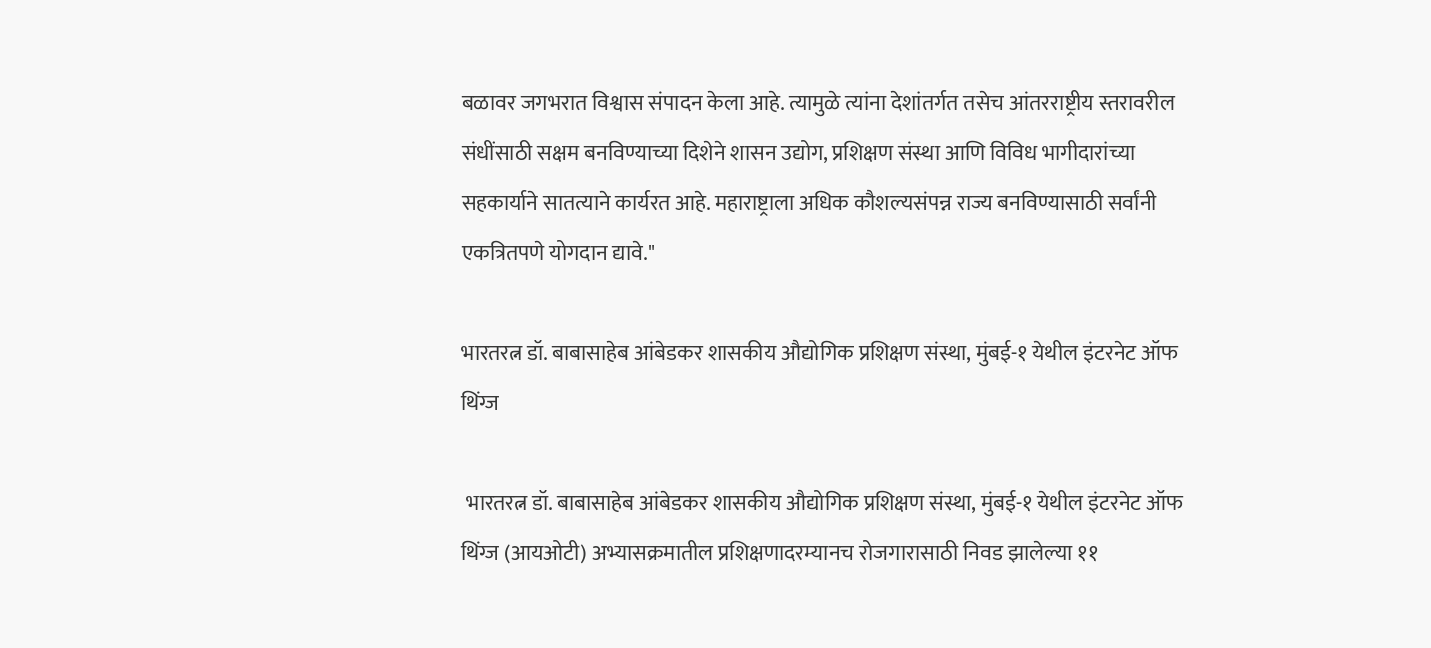बळावर जगभरात विश्वास संपादन केला आहे. त्यामुळे त्यांना देशांतर्गत तसेच आंतरराष्ट्रीय स्तरावरील संधींसाठी सक्षम बनविण्याच्या दिशेने शासन उद्योग, प्रशिक्षण संस्था आणि विविध भागीदारांच्या सहकार्याने सातत्याने कार्यरत आहे. महाराष्ट्राला अधिक कौशल्यसंपन्न राज्य बनविण्यासाठी सर्वांनी एकत्रितपणे योगदान द्यावे."

भारतरत्न डॉ. बाबासाहेब आंबेडकर शासकीय औद्योगिक प्रशिक्षण संस्था, मुंबई-१ येथील इंटरनेट ऑफ थिंग्ज

 भारतरत्न डॉ. बाबासाहेब आंबेडकर शासकीय औद्योगिक प्रशिक्षण संस्था, मुंबई-१ येथील इंटरनेट ऑफ थिंग्ज (आयओटी) अभ्यासक्रमातील प्रशिक्षणादरम्यानच रोजगारासाठी निवड झालेल्या ११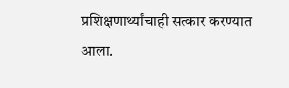प्रशिक्षणार्थ्यांचाही सत्कार करण्यात आला.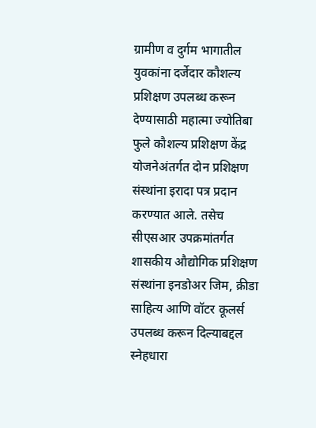ग्रामीण व दुर्गम भागातील युवकांना दर्जेदार कौशल्य प्रशिक्षण उपलब्ध करून देण्यासाठी महात्मा ज्योतिबा फुले कौशल्य प्रशिक्षण केंद्र योजनेअंतर्गत दोन प्रशिक्षण संस्थांना इरादा पत्र प्रदान करण्यात आले. तसेच सीएसआर उपक्रमांतर्गत शासकीय औद्योगिक प्रशिक्षण संस्थांना इनडोअर जिम, क्रीडा साहित्य आणि वॉटर कूलर्स उपलब्ध करून दिल्याबद्दल स्नेहधारा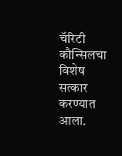चॅरिटी कौन्सिलचा विशेष सत्कार करण्यात आला.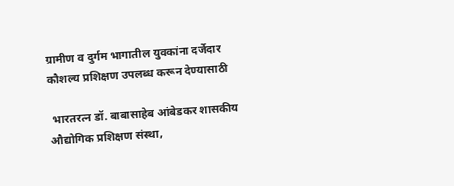ग्रामीण व दुर्गम भागातील युवकांना दर्जेदार कौशल्य प्रशिक्षण उपलब्ध करून देण्यासाठी

 भारतरत्न डॉ. बाबासाहेब आंबेडकर शासकीय औद्योगिक प्रशिक्षण संस्था,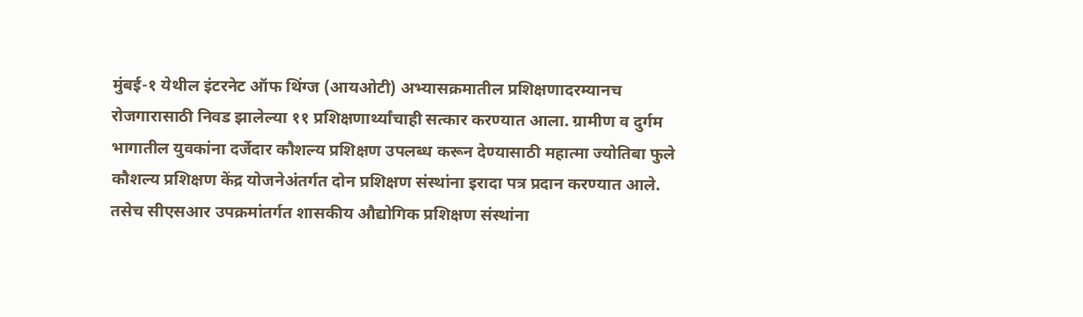मुंबई-१ येथील इंटरनेट ऑफ थिंग्ज (आयओटी) अभ्यासक्रमातील प्रशिक्षणादरम्यानच रोजगारासाठी निवड झालेल्या ११ प्रशिक्षणार्थ्यांचाही सत्कार करण्यात आला. ग्रामीण व दुर्गम भागातील युवकांना दर्जेदार कौशल्य प्रशिक्षण उपलब्ध करून देण्यासाठी महात्मा ज्योतिबा फुले कौशल्य प्रशिक्षण केंद्र योजनेअंतर्गत दोन प्रशिक्षण संस्थांना इरादा पत्र प्रदान करण्यात आले. तसेच सीएसआर उपक्रमांतर्गत शासकीय औद्योगिक प्रशिक्षण संस्थांना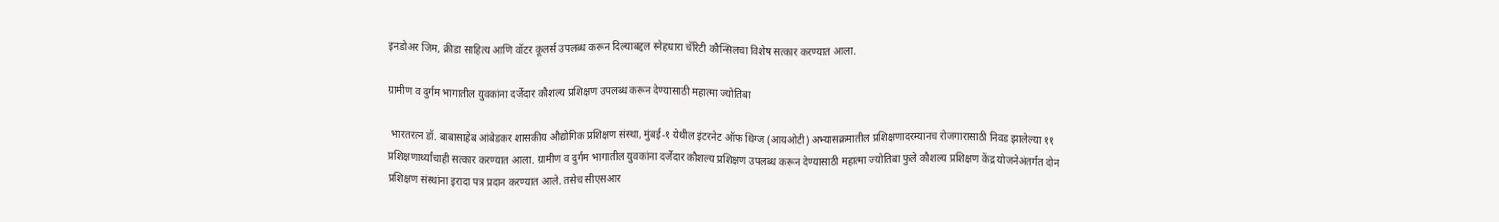इनडोअर जिम, क्रीडा साहित्य आणि वॉटर कूलर्स उपलब्ध करून दिल्याबद्दल स्नेहधारा चॅरिटी कौन्सिलचा विशेष सत्कार करण्यात आला.

ग्रामीण व दुर्गम भागातील युवकांना दर्जेदार कौशल्य प्रशिक्षण उपलब्ध करून देण्यासाठी महात्मा ज्योतिबा

 भारतरत्न डॉ. बाबासाहेब आंबेडकर शासकीय औद्योगिक प्रशिक्षण संस्था, मुंबई-१ येथील इंटरनेट ऑफ थिंग्ज (आयओटी) अभ्यासक्रमातील प्रशिक्षणादरम्यानच रोजगारासाठी निवड झालेल्या ११ प्रशिक्षणार्थ्यांचाही सत्कार करण्यात आला. ग्रामीण व दुर्गम भागातील युवकांना दर्जेदार कौशल्य प्रशिक्षण उपलब्ध करून देण्यासाठी महात्मा ज्योतिबा फुले कौशल्य प्रशिक्षण केंद्र योजनेअंतर्गत दोन प्रशिक्षण संस्थांना इरादा पत्र प्रदान करण्यात आले. तसेच सीएसआर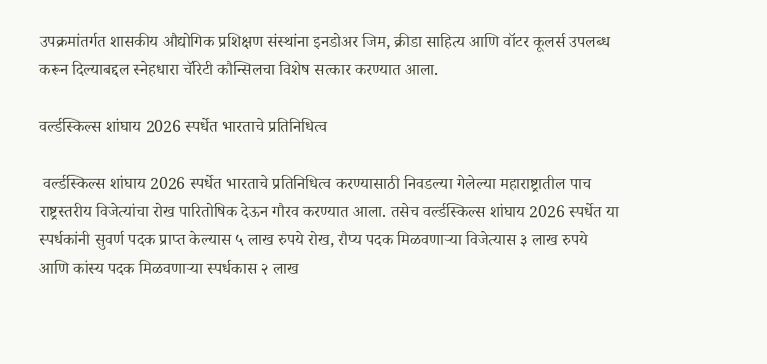उपक्रमांतर्गत शासकीय औद्योगिक प्रशिक्षण संस्थांना इनडोअर जिम, क्रीडा साहित्य आणि वॉटर कूलर्स उपलब्ध करून दिल्याबद्दल स्नेहधारा चॅरिटी कौन्सिलचा विशेष सत्कार करण्यात आला.

वर्ल्डस्किल्स शांघाय 2026 स्पर्धेत भारताचे प्रतिनिधित्व

 वर्ल्डस्किल्स शांघाय 2026 स्पर्धेत भारताचे प्रतिनिधित्व करण्यासाठी निवडल्या गेलेल्या महाराष्ट्रातील पाच राष्ट्रस्तरीय विजेत्यांचा रोख पारितोषिक देऊन गौरव करण्यात आला. तसेच वर्ल्डस्किल्स शांघाय 2026 स्पर्धेत या स्पर्धकांनी सुवर्ण पदक प्राप्त केल्यास ५ लाख रुपये रोख, रौप्य पदक मिळवणाऱ्या विजेत्यास ३ लाख रुपये आणि कांस्य पदक मिळवणाऱ्या स्पर्धकास २ लाख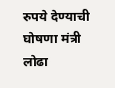रुपये देण्याची घोषणा मंत्री  लोढा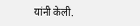यांनी केली.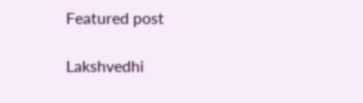Featured post

Lakshvedhi